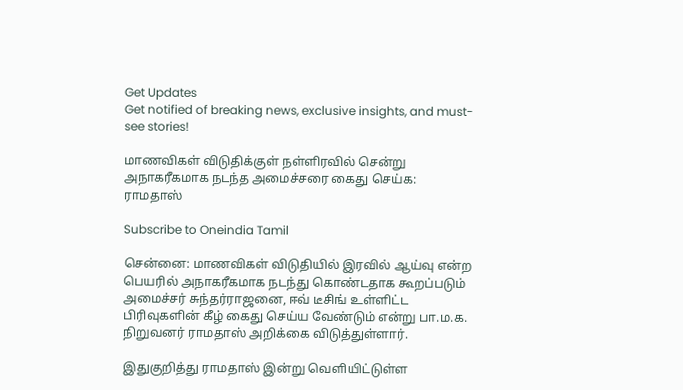Get Updates
Get notified of breaking news, exclusive insights, and must-see stories!

மாணவிகள் விடுதிக்குள் நள்ளிரவில் சென்று அநாகரீகமாக நடந்த அமைச்சரை கைது செய்க: ராமதாஸ்

Subscribe to Oneindia Tamil

சென்னை: மாணவிகள் விடுதியில் இரவில் ஆய்வு என்ற பெயரில் அநாகரீகமாக நடந்து கொண்டதாக கூறப்படும் அமைச்சர் சுந்தர்ராஜனை, ஈவ் டீசிங் உள்ளிட்ட பிரிவுகளின் கீழ் கைது செய்ய வேண்டும் என்று பா.ம.க. நிறுவனர் ராமதாஸ் அறிக்கை விடுத்துள்ளார்.

இதுகுறித்து ராமதாஸ் இன்று வெளியிட்டுள்ள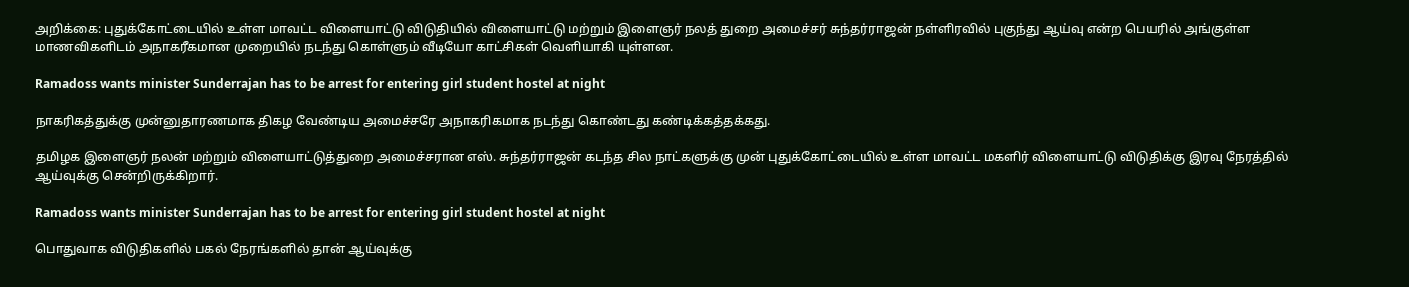அறிக்கை: புதுக்கோட்டையில் உள்ள மாவட்ட விளையாட்டு விடுதியில் விளையாட்டு மற்றும் இளைஞர் நலத் துறை அமைச்சர் சுந்தர்ராஜன் நள்ளிரவில் புகுந்து ஆய்வு என்ற பெயரில் அங்குள்ள மாணவிகளிடம் அநாகரீகமான முறையில் நடந்து கொள்ளும் வீடியோ காட்சிகள் வெளியாகி யுள்ளன.

Ramadoss wants minister Sunderrajan has to be arrest for entering girl student hostel at night

நாகரிகத்துக்கு முன்னுதாரணமாக திகழ வேண்டிய அமைச்சரே அநாகரிகமாக நடந்து கொண்டது கண்டிக்கத்தக்கது.

தமிழக இளைஞர் நலன் மற்றும் விளையாட்டுத்துறை அமைச்சரான எஸ். சுந்தர்ராஜன் கடந்த சில நாட்களுக்கு முன் புதுக்கோட்டையில் உள்ள மாவட்ட மகளிர் விளையாட்டு விடுதிக்கு இரவு நேரத்தில் ஆய்வுக்கு சென்றிருக்கிறார்.

Ramadoss wants minister Sunderrajan has to be arrest for entering girl student hostel at night

பொதுவாக விடுதிகளில் பகல் நேரங்களில் தான் ஆய்வுக்கு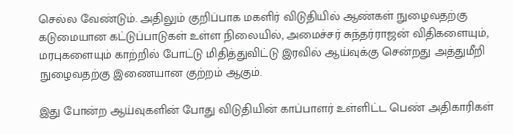செல்ல வேண்டும். அதிலும் குறிப்பாக மகளிர் விடுதியில் ஆண்கள் நுழைவதற்கு கடுமையான கட்டுப்பாடுகள் உள்ள நிலையில், அமைச்சர் சுந்தர்ராஜன் விதிகளையும், மரபுகளையும் காற்றில் போட்டு மிதித்துவிட்டு இரவில் ஆய்வுக்கு சென்றது அத்துமீறி நுழைவதற்கு இணையான குற்றம் ஆகும்.

இது போன்ற ஆய்வுகளின் போது விடுதியின் காப்பாளர் உள்ளிட்ட பெண் அதிகாரிகள்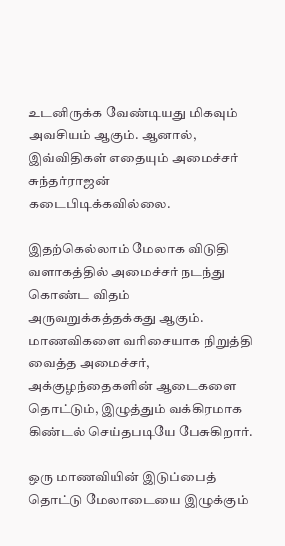உடனிருக்க வேண்டியது மிகவும் அவசியம் ஆகும். ஆனால், இவ்விதிகள் எதையும் அமைச்சர் சுந்தர்ராஜன் கடைபிடிக்கவில்லை.

இதற்கெல்லாம் மேலாக விடுதி வளாகத்தில் அமைச்சர் நடந்து கொண்ட விதம் அருவறுக்கத்தக்கது ஆகும். மாணவிகளை வரிசையாக நிறுத்தி வைத்த அமைச்சர், அக்குழந்தைகளின் ஆடைகளை தொட்டும், இழுத்தும் வக்கிரமாக கிண்டல் செய்தபடியே பேசுகிறார்.

ஒரு மாணவியின் இடுப்பைத் தொட்டு மேலாடையை இழுக்கும்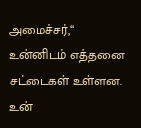அமைச்சர்,‘‘ உன்னிடம் எத்தனை சட்டைகள் உள்ளன. உன்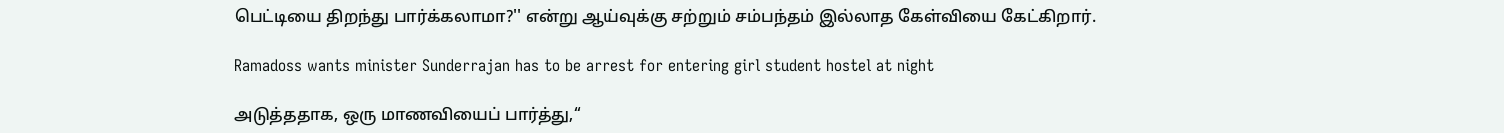பெட்டியை திறந்து பார்க்கலாமா?'' என்று ஆய்வுக்கு சற்றும் சம்பந்தம் இல்லாத கேள்வியை கேட்கிறார்.

Ramadoss wants minister Sunderrajan has to be arrest for entering girl student hostel at night

அடுத்ததாக, ஒரு மாணவியைப் பார்த்து,‘‘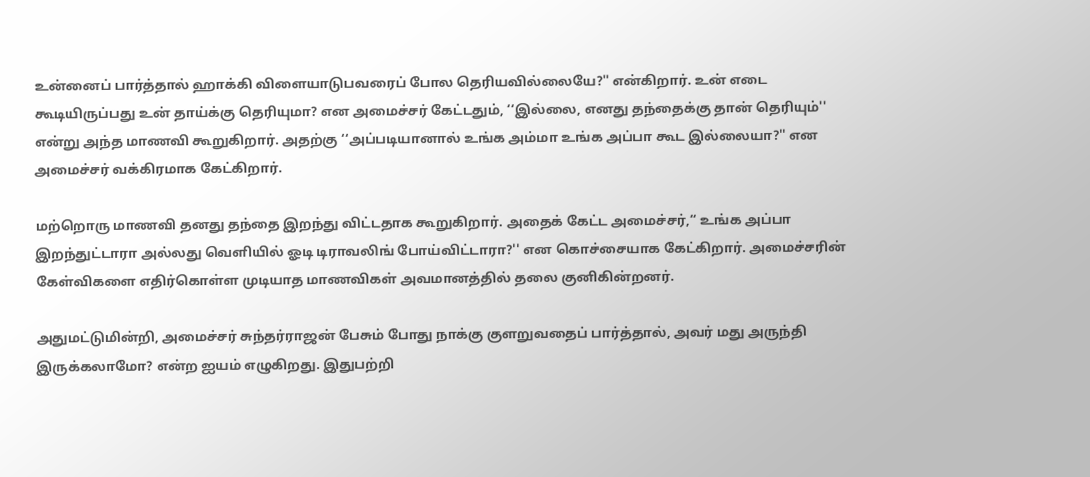உன்னைப் பார்த்தால் ஹாக்கி விளையாடுபவரைப் போல தெரியவில்லையே?'' என்கிறார். உன் எடை கூடியிருப்பது உன் தாய்க்கு தெரியுமா? என அமைச்சர் கேட்டதும், ‘‘இல்லை, எனது தந்தைக்கு தான் தெரியும்'' என்று அந்த மாணவி கூறுகிறார். அதற்கு ‘‘அப்படியானால் உங்க அம்மா உங்க அப்பா கூட இல்லையா?'' என அமைச்சர் வக்கிரமாக கேட்கிறார்.

மற்றொரு மாணவி தனது தந்தை இறந்து விட்டதாக கூறுகிறார். அதைக் கேட்ட அமைச்சர்,‘‘ உங்க அப்பா இறந்துட்டாரா அல்லது வெளியில் ஓடி டிராவலிங் போய்விட்டாரா?'' என கொச்சையாக கேட்கிறார். அமைச்சரின் கேள்விகளை எதிர்கொள்ள முடியாத மாணவிகள் அவமானத்தில் தலை குனிகின்றனர்.

அதுமட்டுமின்றி, அமைச்சர் சுந்தர்ராஜன் பேசும் போது நாக்கு குளறுவதைப் பார்த்தால், அவர் மது அருந்தி இருக்கலாமோ? என்ற ஐயம் எழுகிறது. இதுபற்றி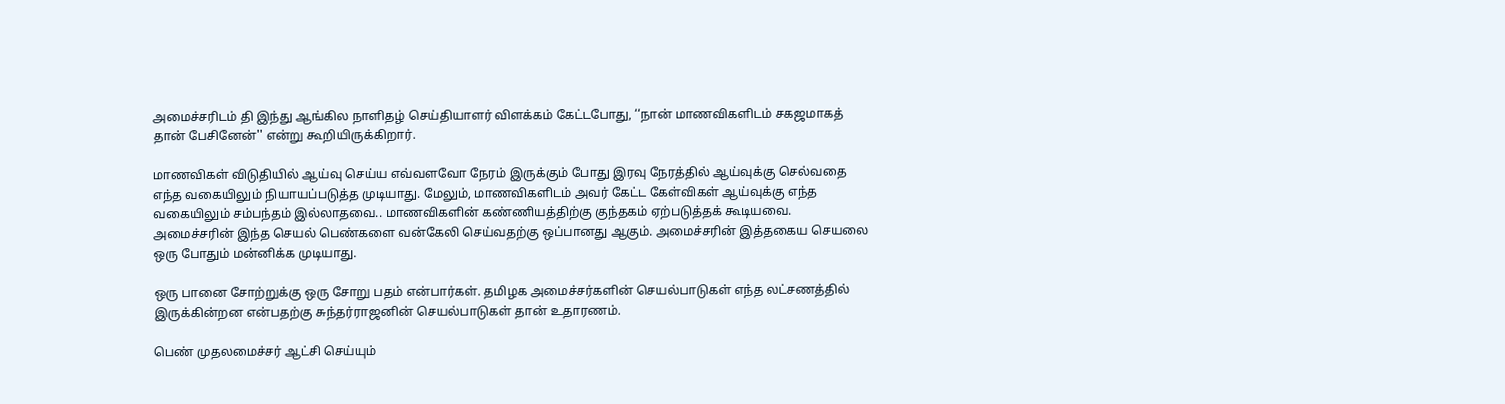அமைச்சரிடம் தி இந்து ஆங்கில நாளிதழ் செய்தியாளர் விளக்கம் கேட்டபோது, ‘‘நான் மாணவிகளிடம் சகஜமாகத் தான் பேசினேன்'' என்று கூறியிருக்கிறார்.

மாணவிகள் விடுதியில் ஆய்வு செய்ய எவ்வளவோ நேரம் இருக்கும் போது இரவு நேரத்தில் ஆய்வுக்கு செல்வதை எந்த வகையிலும் நியாயப்படுத்த முடியாது. மேலும், மாணவிகளிடம் அவர் கேட்ட கேள்விகள் ஆய்வுக்கு எந்த வகையிலும் சம்பந்தம் இல்லாதவை.. மாணவிகளின் கண்ணியத்திற்கு குந்தகம் ஏற்படுத்தக் கூடியவை. அமைச்சரின் இந்த செயல் பெண்களை வன்கேலி செய்வதற்கு ஒப்பானது ஆகும். அமைச்சரின் இத்தகைய செயலை ஒரு போதும் மன்னிக்க முடியாது.

ஒரு பானை சோற்றுக்கு ஒரு சோறு பதம் என்பார்கள். தமிழக அமைச்சர்களின் செயல்பாடுகள் எந்த லட்சணத்தில் இருக்கின்றன என்பதற்கு சுந்தர்ராஜனின் செயல்பாடுகள் தான் உதாரணம்.

பெண் முதலமைச்சர் ஆட்சி செய்யும்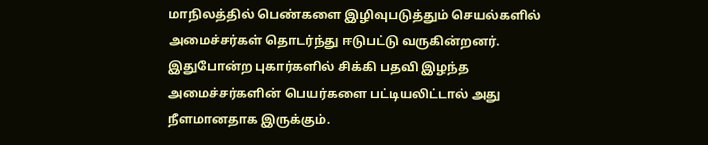மாநிலத்தில் பெண்களை இழிவுபடுத்தும் செயல்களில் அமைச்சர்கள் தொடர்ந்து ஈடுபட்டு வருகின்றனர். இதுபோன்ற புகார்களில் சிக்கி பதவி இழந்த அமைச்சர்களின் பெயர்களை பட்டியலிட்டால் அது நீளமானதாக இருக்கும்.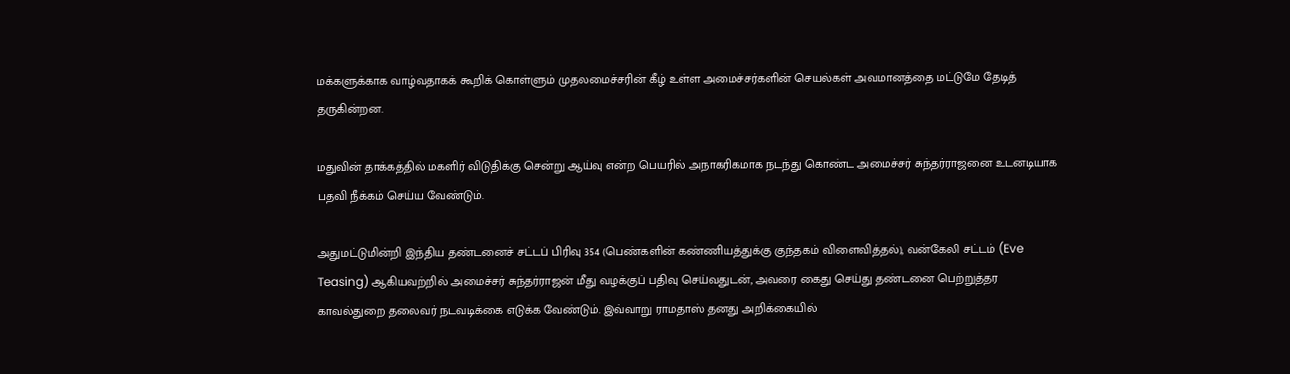மக்களுக்காக வாழ்வதாகக் கூறிக் கொள்ளும் முதலமைச்சரின் கீழ் உள்ள அமைச்சர்களின் செயல்கள் அவமானத்தை மட்டுமே தேடித் தருகின்றன.

மதுவின் தாக்கத்தில் மகளிர் விடுதிக்கு சென்று ஆய்வு என்ற பெயரில் அநாகரிகமாக நடந்து கொண்ட அமைச்சர் சுந்தர்ராஜனை உடனடியாக பதவி நீக்கம் செய்ய வேண்டும்.

அதுமட்டுமின்றி இந்திய தண்டனைச் சட்டப் பிரிவு 354 (பெண்களின் கண்ணியத்துக்கு குந்தகம் விளைவித்தல்), வன்கேலி சட்டம் (Eve Teasing) ஆகியவற்றில் அமைச்சர் சுந்தர்ராஜன் மீது வழக்குப் பதிவு செய்வதுடன், அவரை கைது செய்து தண்டனை பெற்றுத்தர காவல்துறை தலைவர் நடவடிக்கை எடுக்க வேண்டும். இவ்வாறு ராமதாஸ் தனது அறிக்கையில்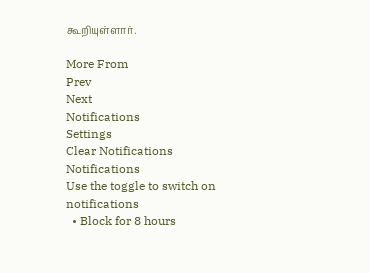கூறியுள்ளார்.

More From
Prev
Next
Notifications
Settings
Clear Notifications
Notifications
Use the toggle to switch on notifications
  • Block for 8 hours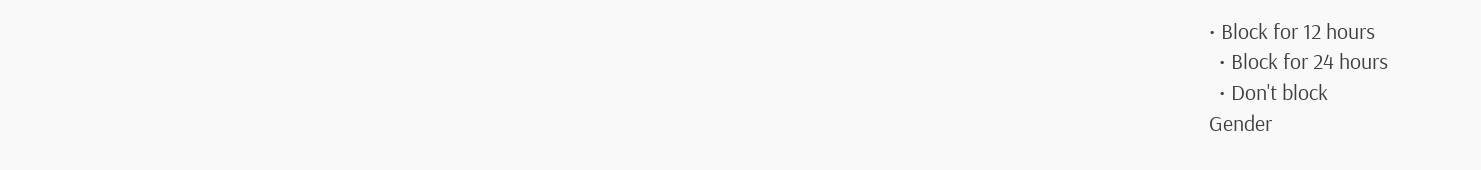• Block for 12 hours
  • Block for 24 hours
  • Don't block
Gender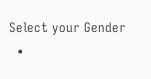Select your Gender
  •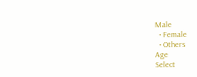Male
  • Female
  • Others
Age
Select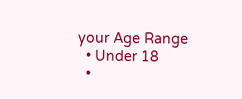your Age Range
  • Under 18
  •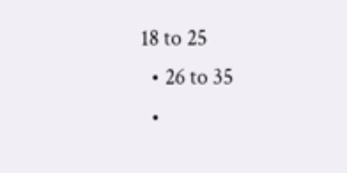18 to 25
  • 26 to 35
  •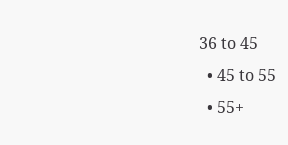36 to 45
  • 45 to 55
  • 55+